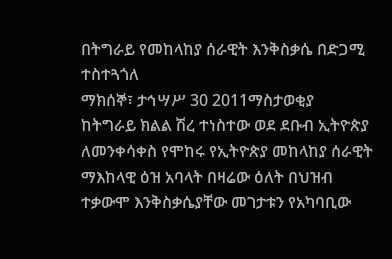በትግራይ የመከላከያ ሰራዊት እንቅስቃሴ በድጋሚ ተስተጓጎለ
ማክሰኞ፣ ታኅሣሥ 30 2011ማስታወቂያ
ከትግራይ ክልል ሽረ ተነስተው ወደ ደቡብ ኢትዮጵያ ለመንቀሳቀስ የሞከሩ የኢትዮጵያ መከላከያ ሰራዊት ማእከላዊ ዕዝ አባላት በዛሬው ዕለት በህዝብ ተቃውሞ እንቅስቃሴያቸው መገታቱን የአካባቢው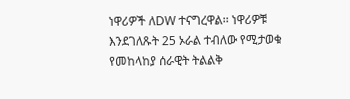ነዋሪዎች ለDW ተናግረዋል፡፡ ነዋሪዎቹ እንደገለጹት 25 ኦራል ተብለው የሚታወቁ የመከላከያ ሰራዊት ትልልቅ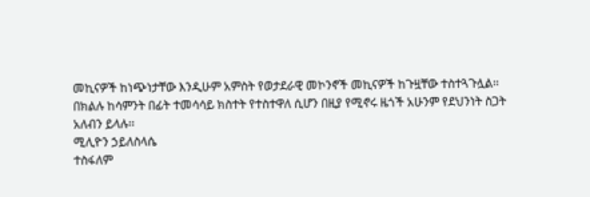መኪናዎች ከነጭነታቸው እንዲሁም አምስት የወታደራዊ መኮንኖች መኪናዎች ከጉዟቸው ተስተጓጉሏል፡፡ በክልሉ ከሳምንት በፊት ተመሳሳይ ክስተት የተስተዋለ ሲሆን በዚያ የሚኖሩ ዜጎች አሁንም የደህንነት ስጋት አለብን ይላሉ፡፡
ሚሊዮን ኃይለስላሴ
ተስፋለም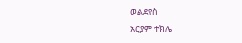ወልደየስ
አርያም ተክሌ